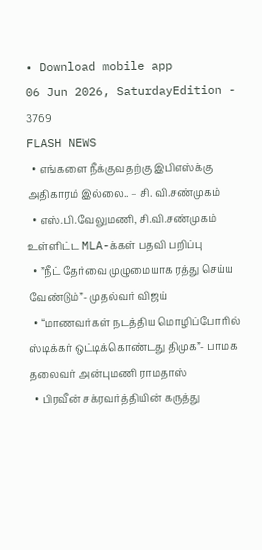• Download mobile app
06 Jun 2026, SaturdayEdition - 3769
FLASH NEWS
  • எங்களை நீக்குவதற்கு இபிஎஸ்க்கு அதிகாரம் இல்லை.. – சி. வி.சண்முகம்
  • எஸ்.பி.வேலுமணி, சி.வி.சண்முகம் உள்ளிட்ட MLA-க்கள் பதவி பறிப்பு
  • ”நீட் தேர்வை முழுமையாக ரத்து செய்ய வேண்டும்”- முதல்வர் விஜய்
  • “மாணவர்கள் நடத்திய மொழிப்போரில் ஸ்டிக்கர் ஒட்டிக்கொண்டது திமுக”- பாமக தலைவர் அன்புமணி ராமதாஸ்
  • பிரவீன் சக்ரவர்த்தியின் கருத்து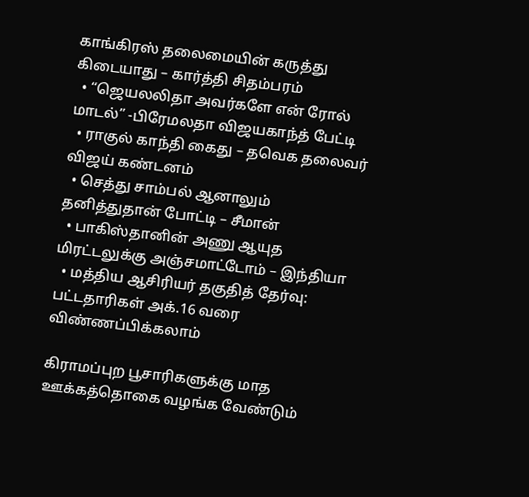காங்கிரஸ் தலைமையின் கருத்து கிடையாது – கார்த்தி சிதம்பரம்
  • “ஜெயலலிதா அவர்களே என் ரோல் மாடல்” -பிரேமலதா விஜயகாந்த் பேட்டி
  • ராகுல் காந்தி கைது – தவெக தலைவர் விஜய் கண்டனம்
  • செத்து சாம்பல் ஆனாலும் தனித்துதான் போட்டி – சீமான்
  • பாகிஸ்தானின் அணு ஆயுத மிரட்டலுக்கு அஞ்சமாட்டோம் – இந்தியா
  • மத்திய ஆசிரியர் தகுதித் தேர்வு: பட்டதாரிகள் அக்.16 வரை விண்ணப்பிக்கலாம்

கிராமப்புற பூசாரிகளுக்கு மாத ஊக்கத்தொகை வழங்க வேண்டும்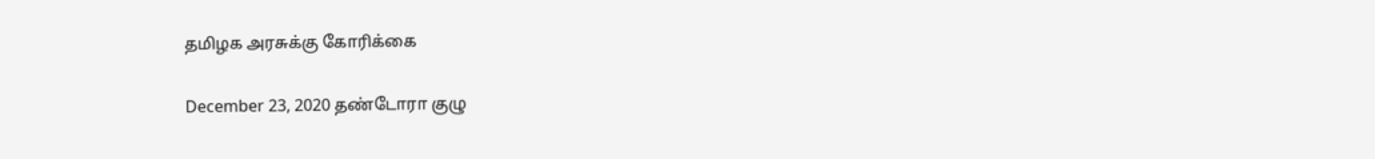தமிழக அரசுக்கு கோரிக்கை

December 23, 2020 தண்டோரா குழு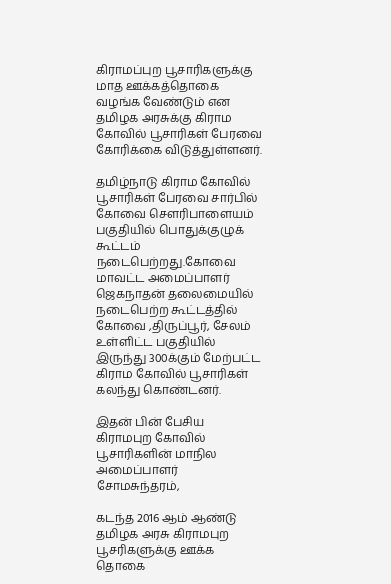கிராமப்புற பூசாரிகளுக்கு மாத ஊக்கத்தொகை வழங்க வேண்டும் என தமிழக அரசுக்கு கிராம கோவில் பூசாரிகள் பேரவை கோரிக்கை விடுத்துள்ளனர்.

தமிழ்நாடு கிராம கோவில் பூசாரிகள் பேரவை சார்பில் கோவை சௌரிபாளையம் பகுதியில் பொதுக்குழுக் கூட்டம் நடைபெற்றது.கோவை மாவட்ட அமைப்பாளர் ஜெகநாதன் தலைமையில் நடைபெற்ற கூட்டத்தில் கோவை ,திருப்பூர், சேலம் உள்ளிட்ட பகுதியில் இருந்து 300க்கும் மேற்பட்ட கிராம கோவில் பூசாரிகள் கலந்து கொண்டனர்.

இதன் பின் பேசிய கிராமபுற கோவில் பூசாரிகளின் மாநில அமைப்பாளர் சோமசுந்தரம்,

கடந்த 2016 ஆம் ஆண்டு தமிழக அரசு கிராமபுற பூசரிகளுக்கு ஊக்க தொகை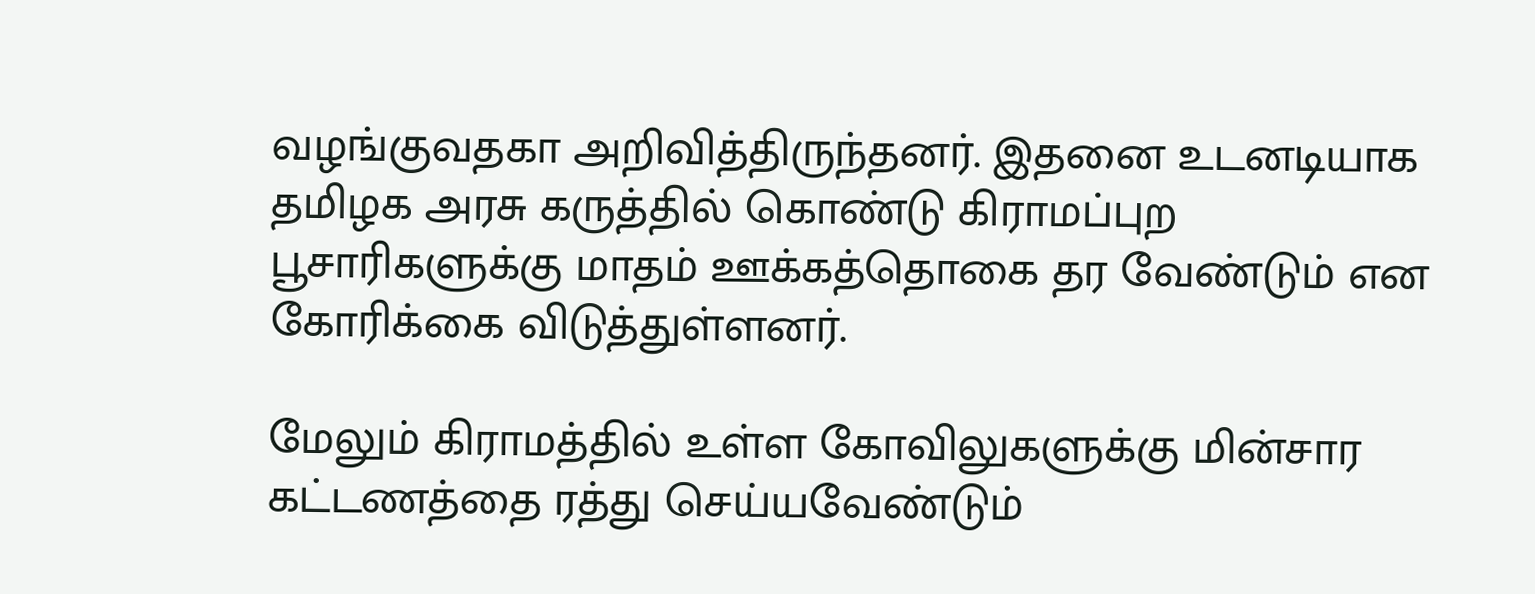வழங்குவதகா அறிவித்திருந்தனர். இதனை உடனடியாக தமிழக அரசு கருத்தில் கொண்டு கிராமப்புற பூசாரிகளுக்கு மாதம் ஊக்கத்தொகை தர வேண்டும் என கோரிக்கை விடுத்துள்ளனர்.

மேலும் கிராமத்தில் உள்ள கோவிலுகளுக்கு மின்சார கட்டணத்தை ரத்து செய்யவேண்டும்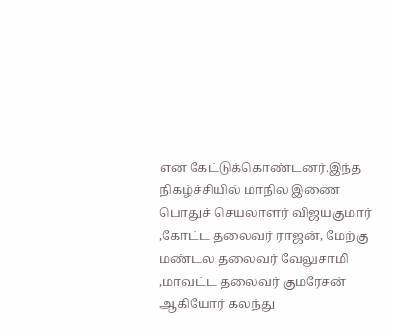என கேட்டுக்கொண்டனர்.இந்த நிகழ்ச்சியில் மாநில இணை பொதுச் செயலாளர் விஜயகுமார் ,கோட்ட தலைவர் ராஜன், மேற்கு மண்டல தலைவர் வேலுசாமி ,மாவட்ட தலைவர் குமரேசன் ஆகியோர் கலந்து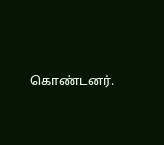கொண்டனர்.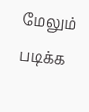மேலும் படிக்க